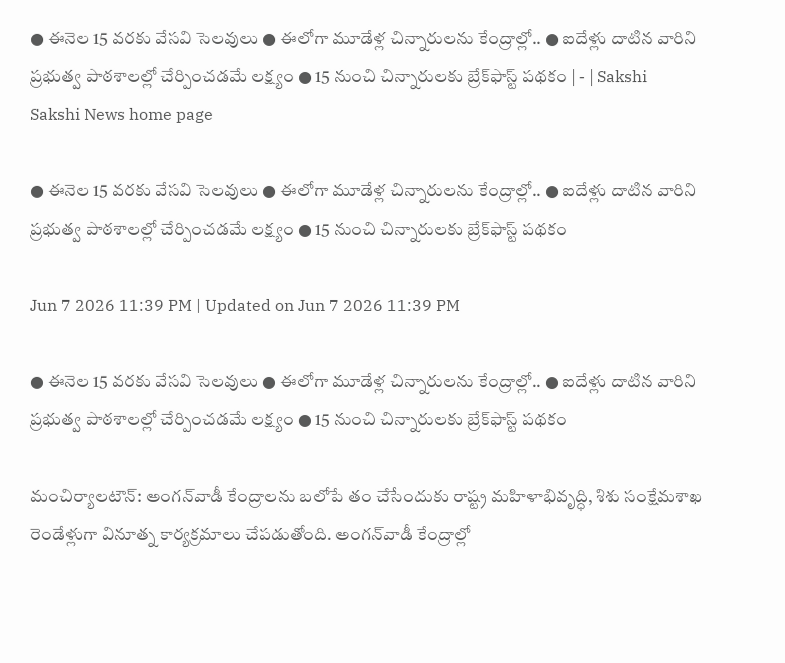● ఈనెల 15 వరకు వేసవి సెలవులు ● ఈలోగా మూడేళ్ల చిన్నారులను కేంద్రాల్లో.. ● ఐదేళ్లు దాటిన వారిని ప్రభుత్వ పాఠశాలల్లో చేర్పించడమే లక్ష్యం ● 15 నుంచి చిన్నారులకు బ్రేక్‌ఫాస్ట్‌ పథకం | - | Sakshi
Sakshi News home page

● ఈనెల 15 వరకు వేసవి సెలవులు ● ఈలోగా మూడేళ్ల చిన్నారులను కేంద్రాల్లో.. ● ఐదేళ్లు దాటిన వారిని ప్రభుత్వ పాఠశాలల్లో చేర్పించడమే లక్ష్యం ● 15 నుంచి చిన్నారులకు బ్రేక్‌ఫాస్ట్‌ పథకం

Jun 7 2026 11:39 PM | Updated on Jun 7 2026 11:39 PM

● ఈనెల 15 వరకు వేసవి సెలవులు ● ఈలోగా మూడేళ్ల చిన్నారులను కేంద్రాల్లో.. ● ఐదేళ్లు దాటిన వారిని ప్రభుత్వ పాఠశాలల్లో చేర్పించడమే లక్ష్యం ● 15 నుంచి చిన్నారులకు బ్రేక్‌ఫాస్ట్‌ పథకం

మంచిర్యాలటౌన్‌: అంగన్‌వాడీ కేంద్రాలను బలోపే తం చేసేందుకు రాష్ట్ర మహిళాభివృద్ధి, శిశు సంక్షేమశాఖ రెండేళ్లుగా వినూత్న కార్యక్రమాలు చేపడుతోంది. అంగన్‌వాడీ కేంద్రాల్లో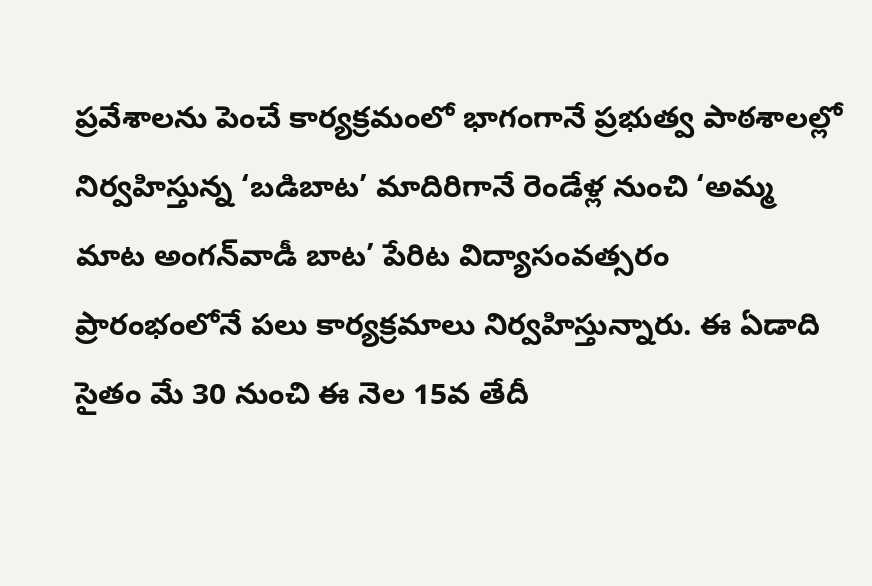ప్రవేశాలను పెంచే కార్యక్రమంలో భాగంగానే ప్రభుత్వ పాఠశాలల్లో నిర్వహిస్తున్న ‘బడిబాట’ మాదిరిగానే రెండేళ్ల నుంచి ‘అమ్మ మాట అంగన్‌వాడీ బాట’ పేరిట విద్యాసంవత్సరం ప్రారంభంలోనే పలు కార్యక్రమాలు నిర్వహిస్తున్నారు. ఈ ఏడాది సైతం మే 30 నుంచి ఈ నెల 15వ తేదీ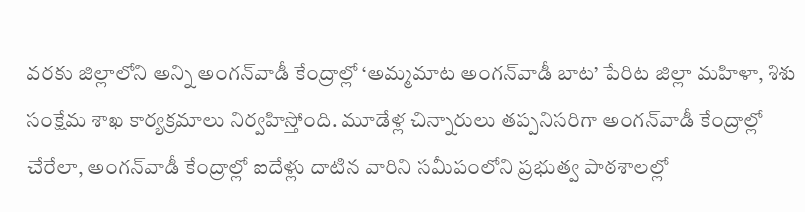వరకు జిల్లాలోని అన్ని అంగన్‌వాడీ కేంద్రాల్లో ‘అమ్మమాట అంగన్‌వాడీ బాట’ పేరిట జిల్లా మహిళా, శిశు సంక్షేమ శాఖ కార్యక్రమాలు నిర్వహిస్తోంది. మూడేళ్ల చిన్నారులు తప్పనిసరిగా అంగన్‌వాడీ కేంద్రాల్లో చేరేలా, అంగన్‌వాడీ కేంద్రాల్లో ఐదేళ్లు దాటిన వారిని సమీపంలోని ప్రభుత్వ పాఠశాలల్లో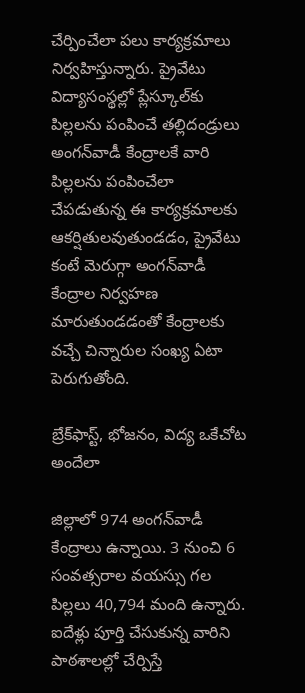చేర్పించేలా పలు కార్యక్రమాలు నిర్వహిస్తున్నారు. ప్రైవేటు విద్యాసంస్థల్లో ప్లేస్కూల్‌కు పిల్లలను పంపించే తల్లిదండ్రులు అంగన్‌వాడీ కేంద్రాలకే వారి పిల్లలను పంపించేలా చేపడుతున్న ఈ కార్యక్రమాలకు ఆకర్షితులవుతుండడం, ప్రైవేటు కంటే మెరుగ్గా అంగన్‌వాడీ కేంద్రాల నిర్వహణ మారుతుండడంతో కేంద్రాలకు వచ్చే చిన్నారుల సంఖ్య ఏటా పెరుగుతోంది.

బ్రేక్‌ఫాస్ట్‌, భోజనం, విద్య ఒకేచోట అందేలా

జిల్లాలో 974 అంగన్‌వాడీ కేంద్రాలు ఉన్నాయి. 3 నుంచి 6 సంవత్సరాల వయస్సు గల పిల్లలు 40,794 మంది ఉన్నారు. ఐదేళ్లు పూర్తి చేసుకున్న వారిని పాఠశాలల్లో చేర్పిస్తే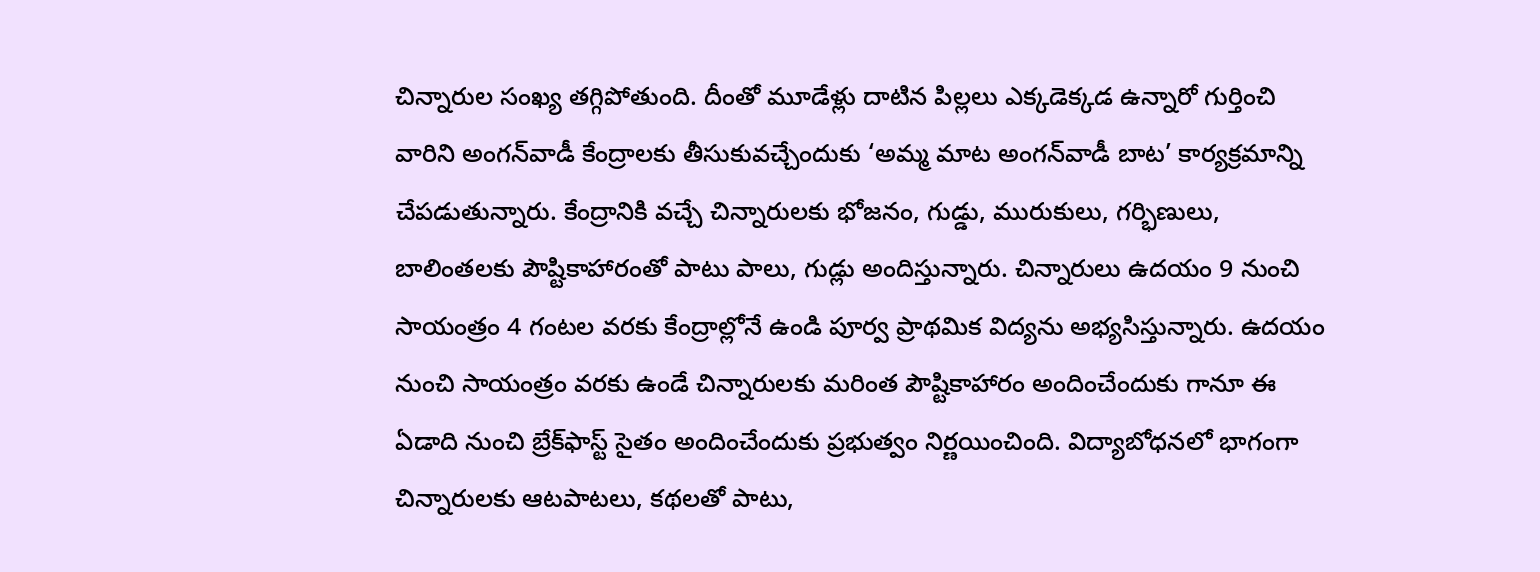చిన్నారుల సంఖ్య తగ్గిపోతుంది. దీంతో మూడేళ్లు దాటిన పిల్లలు ఎక్కడెక్కడ ఉన్నారో గుర్తించి వారిని అంగన్‌వాడీ కేంద్రాలకు తీసుకువచ్చేందుకు ‘అమ్మ మాట అంగన్‌వాడీ బాట’ కార్యక్రమాన్ని చేపడుతున్నారు. కేంద్రానికి వచ్చే చిన్నారులకు భోజనం, గుడ్డు, మురుకులు, గర్భిణులు, బాలింతలకు పౌష్టికాహారంతో పాటు పాలు, గుడ్లు అందిస్తున్నారు. చిన్నారులు ఉదయం 9 నుంచి సాయంత్రం 4 గంటల వరకు కేంద్రాల్లోనే ఉండి పూర్వ ప్రాథమిక విద్యను అభ్యసిస్తున్నారు. ఉదయం నుంచి సాయంత్రం వరకు ఉండే చిన్నారులకు మరింత పౌష్టికాహారం అందించేందుకు గానూ ఈ ఏడాది నుంచి బ్రేక్‌ఫాస్ట్‌ సైతం అందించేందుకు ప్రభుత్వం నిర్ణయించింది. విద్యాబోధనలో భాగంగా చిన్నారులకు ఆటపాటలు, కథలతో పాటు,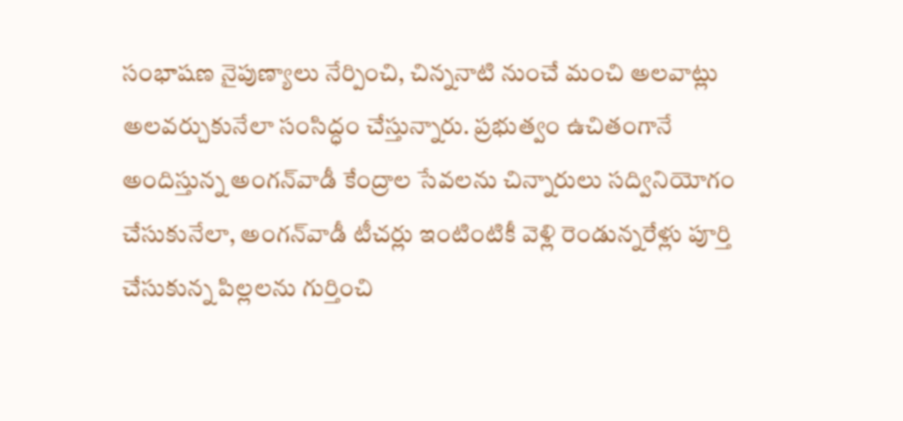సంభాషణ నైపుణ్యాలు నేర్పించి, చిన్ననాటి నుంచే మంచి అలవాట్లు అలవర్చుకునేలా సంసిద్ధం చేస్తున్నారు. ప్రభుత్వం ఉచితంగానే అందిస్తున్న అంగన్‌వాడీ కేంద్రాల సేవలను చిన్నారులు సద్వినియోగం చేసుకునేలా, అంగన్‌వాడీ టీచర్లు ఇంటింటికీ వెళ్లి రెండున్నరేళ్లు పూర్తి చేసుకున్న పిల్లలను గుర్తించి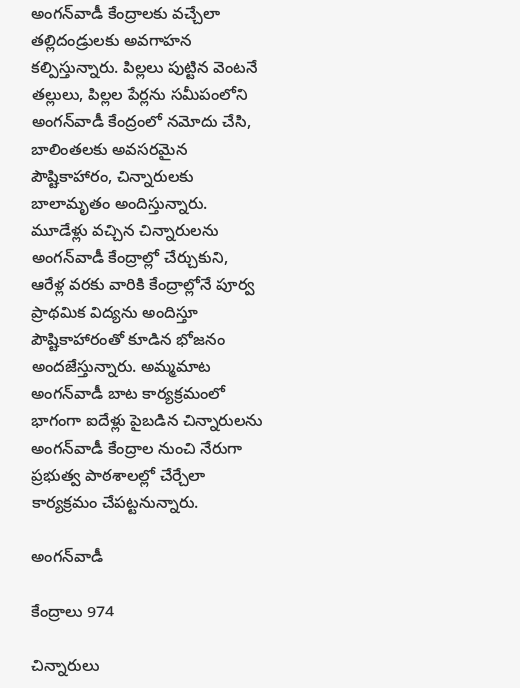అంగన్‌వాడీ కేంద్రాలకు వచ్చేలా తల్లిదండ్రులకు అవగాహన కల్పిస్తున్నారు. పిల్లలు పుట్టిన వెంటనే తల్లులు, పిల్లల పేర్లను సమీపంలోని అంగన్‌వాడీ కేంద్రంలో నమోదు చేసి, బాలింతలకు అవసరమైన పౌష్టికాహారం, చిన్నారులకు బాలామృతం అందిస్తున్నారు. మూడేళ్లు వచ్చిన చిన్నారులను అంగన్‌వాడీ కేంద్రాల్లో చేర్చుకుని, ఆరేళ్ల వరకు వారికి కేంద్రాల్లోనే పూర్వ ప్రాథమిక విద్యను అందిస్తూ పౌష్టికాహారంతో కూడిన భోజనం అందజేస్తున్నారు. అమ్మమాట అంగన్‌వాడీ బాట కార్యక్రమంలో భాగంగా ఐదేళ్లు పైబడిన చిన్నారులను అంగన్‌వాడీ కేంద్రాల నుంచి నేరుగా ప్రభుత్వ పాఠశాలల్లో చేర్చేలా కార్యక్రమం చేపట్టనున్నారు.

అంగన్‌వాడీ

కేంద్రాలు 974

చిన్నారులు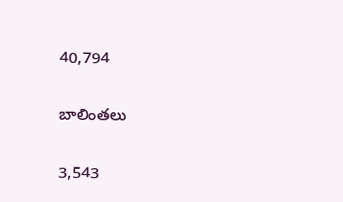40,794

బాలింతలు

3,543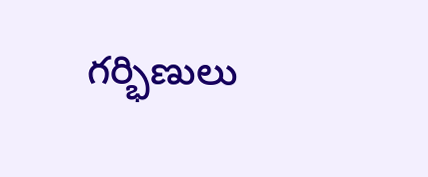గర్భిణులు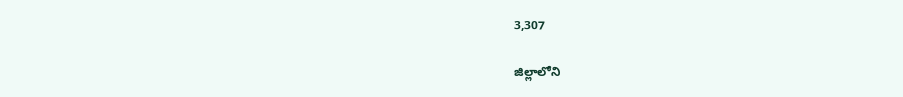3,307

జిల్లాలోని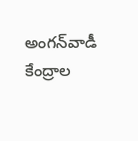అంగన్‌వాడీ కేంద్రాల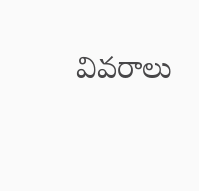వివరాలు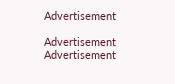Advertisement

Advertisement
Advertisement